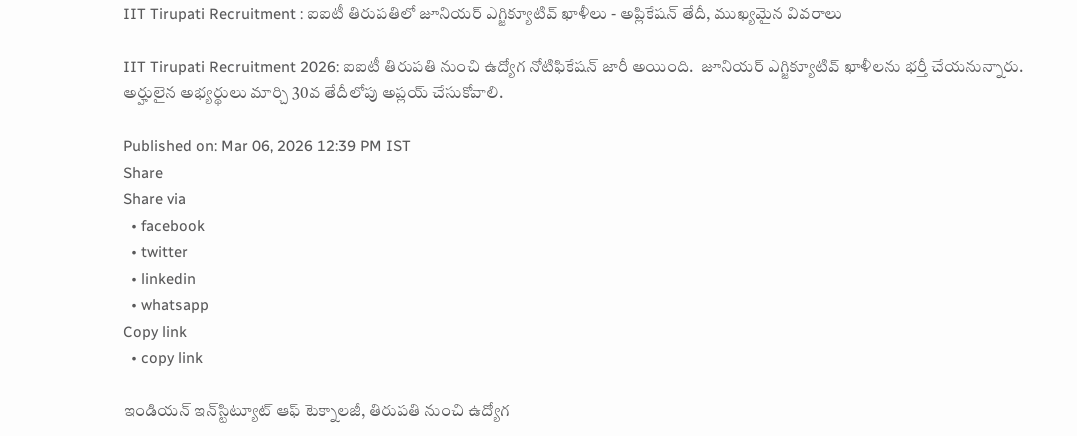IIT Tirupati Recruitment : ఐఐటీ తిరుపతిలో జూనియర్ ఎగ్జిక్యూటివ్ ఖాళీలు - అప్లికేషన్ తేదీ, ముఖ్యమైన వివరాలు

IIT Tirupati Recruitment 2026: ఐఐటీ తిరుపతి నుంచి ఉద్యోగ నోటిఫికేషన్ జారీ అయింది.  జూనియర్ ఎగ్జిక్యూటివ్ ఖాళీలను భర్తీ చేయనున్నారు. అర్హులైన అభ్యర్థులు మార్చి 30వ తేదీలోపు అప్లయ్ చేసుకోవాలి.

Published on: Mar 06, 2026 12:39 PM IST
Share
Share via
  • facebook
  • twitter
  • linkedin
  • whatsapp
Copy link
  • copy link

ఇండియన్ ఇన్‌స్టిట్యూట్ ఆఫ్ టెక్నాలజీ, తిరుపతి నుంచి ఉద్యోగ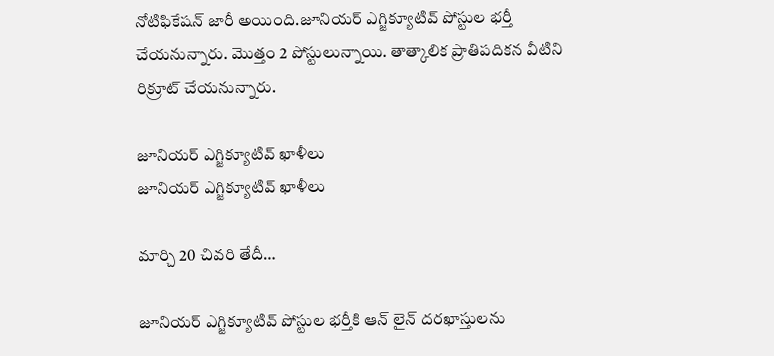నోటిఫికేషన్ జారీ అయింది.జూనియర్ ఎగ్జిక్యూటివ్ పోస్టుల భర్తీ చేయనున్నారు. మొత్తం 2 పోస్టులున్నాయి. తాత్కాలిక ప్రాతిపదికన వీటిని రిక్రూట్ చేయనున్నారు.

జూనియర్ ఎగ్జిక్యూటివ్ ఖాళీలు
జూనియర్ ఎగ్జిక్యూటివ్ ఖాళీలు

మార్చి 20 చివరి తేదీ…

జూనియర్ ఎగ్జిక్యూటివ్ పోస్టుల భర్తీకి ఆన్ లైన్ దరఖాస్తులను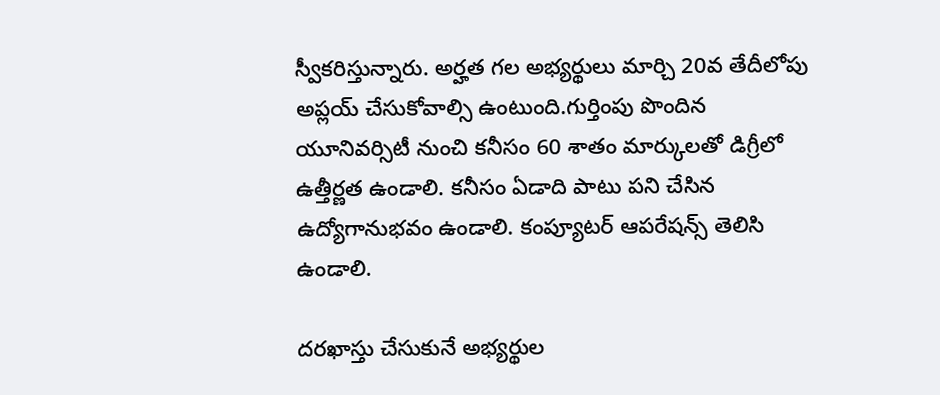స్వీకరిస్తున్నారు. అర్హత గల అభ్యర్థులు మార్చి 20వ తేదీలోపు అప్లయ్ చేసుకోవాల్సి ఉంటుంది.గుర్తింపు పొందిన యూనివర్సిటీ నుంచి కనీసం 60 శాతం మార్కులతో డిగ్రీలో ఉత్తీర్ణత ఉండాలి. కనీసం ఏడాది పాటు పని చేసిన ఉద్యోగానుభవం ఉండాలి. కంప్యూటర్ ఆపరేషన్స్ తెలిసి ఉండాలి.

దరఖాస్తు చేసుకునే అభ్యర్థుల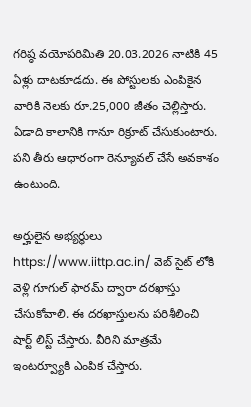గరిష్ఠ వయోపరిమితి 20.03.2026 నాటికి 45 ఏళ్లు దాటకూడదు. ఈ పోస్టులకు ఎంపికైన వారికి నెలకు రూ.25,000 జీతం చెల్లిస్తారు. ఏడాది కాలానికి గానూ రిక్రూట్ చేసుకుంటారు. పని తీరు ఆధారంగా రెన్యూవల్ చేసే అవకాశం ఉంటుంది.

అర్హులైన అభ్యర్థులు https://www.iittp.ac.in/ వెబ్ సైట్ లోకి వెళ్లి గూగుల్ ఫారమ్ ద్వారా దరఖాస్తు చేసుకోవాలి. ఈ దరఖాస్తులను పరిశీలించి షార్ట్ లిస్ట్ చేస్తారు. వీరిని మాత్రమే ఇంటర్వ్యూకి ఎంపిక చేస్తారు.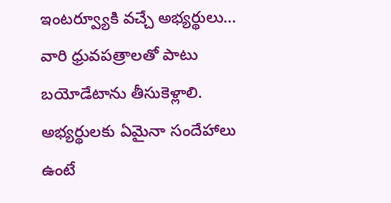ఇంటర్వ్యూకి వచ్చే అభ్యర్థులు… వారి ధ్రువపత్రాలతో పాటు బయోడేటాను తీసుకెళ్లాలి. అభ్యర్థులకు ఏమైనా సందేహాలు ఉంటే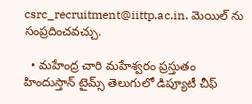csrc_recruitment@iittp.ac.in. మెయిల్ ను సంప్రదించవచ్చు.

  • మహేంద్ర చారి మహేశ్వరం ప్రస్తుతం హిందుస్తాన్ టైమ్స్ తెలుగులో డిప్యూటీ చీఫ్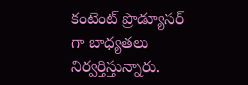కంటెంట్ ప్రొడ్యూసర్ గా బాధ్యతలు నిర్వర్తిస్తున్నారు.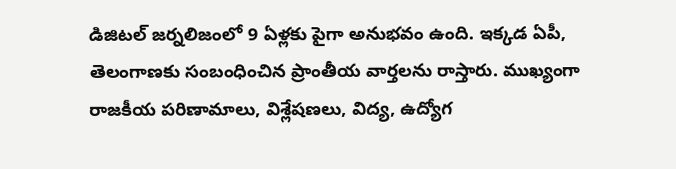డిజిటల్ జర్నలిజంలో 9 ఏళ్లకు పైగా అనుభవం ఉంది. ఇక్కడ ఏపీ, తెలంగాణకు సంబంధించిన ప్రాంతీయ వార్తలను రాస్తారు. ముఖ్యంగా రాజకీయ పరిణామాలు, విశ్లేషణలు, విద్య, ఉద్యోగ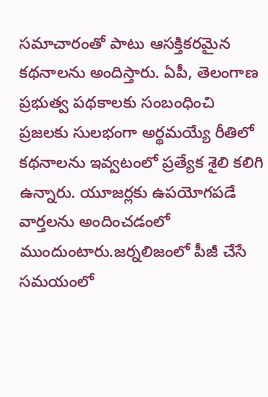సమాచారంతో పాటు ఆసక్తికరమైన కథనాలను అందిస్తారు. ఏపీ, తెలంగాణ ప్రభుత్వ పథకాలకు సంబంధించి ప్రజలకు సులభంగా అర్థమయ్యే రీతిలో కథనాలను ఇవ్వటంలో ప్రత్యేక శైలి కలిగి ఉన్నారు. యూజర్లకు ఉపయోగపడే వార్తలను అందించడంలో ముందుంటారు.జర్నలిజంలో పీజీ చేసే సమయంలో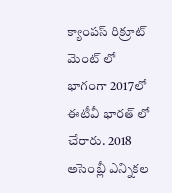క్యాంపస్ రిక్రూట్ మెంట్ లో భాగంగా 2017లో ఈటీవీ భారత్ లో చేరారు. 2018 అసెంబ్లీ ఎన్నికల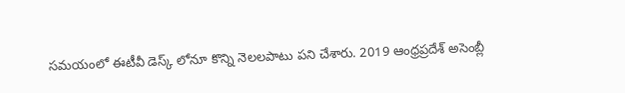సమయంలో ఈటీవీ డెస్క్ లోనూ కొన్ని నెలలపాటు పని చేశారు. 2019 ఆంధ్రప్రదేశ్ అసెంబ్లీ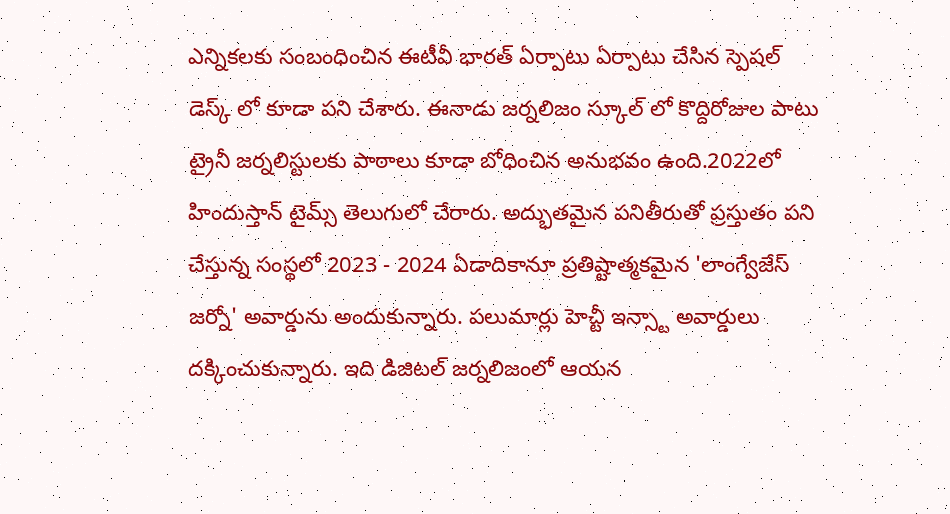ఎన్నికలకు సంబంధించిన ఈటీవీ భారత్ ఏర్పాటు ఏర్పాటు చేసిన స్పెషల్ డెస్క్ లో కూడా పని చేశారు. ఈనాడు జర్నలిజం స్కూల్ లో కొద్దిరోజుల పాటు ట్రైనీ జర్నలిస్టులకు పాఠాలు కూడా బోధించిన అనుభవం ఉంది.2022లో హిందుస్తాన్ టైమ్స్ తెలుగులో చేరారు. అద్భుతమైన పనితీరుతో ప్రస్తుతం పని చేస్తున్న సంస్థలో 2023 - 2024 ఏడాదికానూ ప్రతిష్టాత్మకమైన 'లాంగ్వేజేస్ జర్నో' అవార్డును అందుకున్నారు. పలుమార్లు హెచ్టీ ఇన్స్టా అవార్డులు దక్కించుకున్నారు. ఇది డిజిటల్ జర్నలిజంలో ఆయన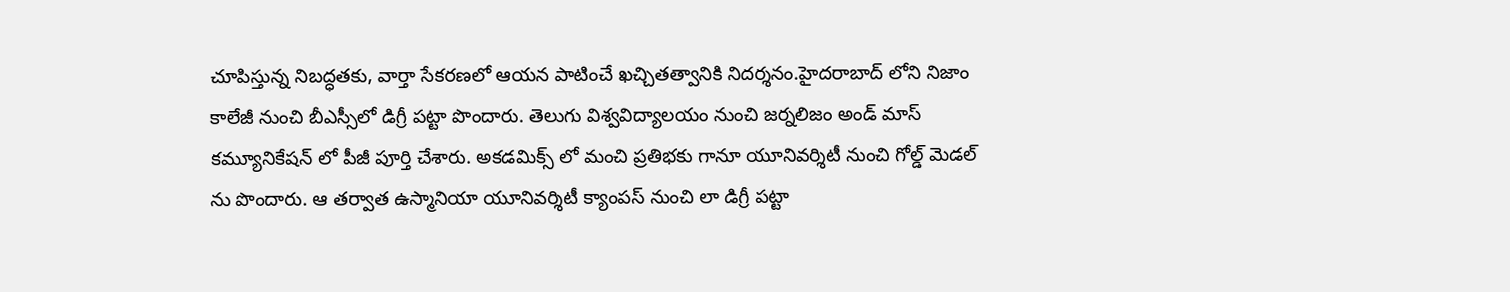చూపిస్తున్న నిబద్ధతకు, వార్తా సేకరణలో ఆయన పాటించే ఖచ్చితత్వానికి నిదర్శనం.హైదరాబాద్ లోని నిజాం కాలేజీ నుంచి బీఎస్సీలో డిగ్రీ పట్టా పొందారు. తెలుగు విశ్వవిద్యాలయం నుంచి జర్నలిజం అండ్ మాస్ కమ్యూనికేషన్ లో పీజీ పూర్తి చేశారు. అకడమిక్స్ లో మంచి ప్రతిభకు గానూ యూనివర్శిటీ నుంచి గోల్డ్ మెడల్ ను పొందారు. ఆ తర్వాత ఉస్మానియా యూనివర్శిటీ క్యాంపస్ నుంచి లా డిగ్రీ పట్టా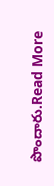పొందారు.Read More